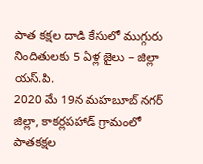పాత కక్షల దాడి కేసులో ముగ్గురు నిందితులకు 5 ఏళ్ల జైలు – జిల్లా యస్.పి.
2020 మే 19న మహబూబ్ నగర్ జిల్లా, కాకర్లపహాడ్ గ్రామంలో పాతకక్షల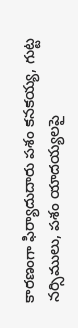కారణంగా ఫిర్యాదుదారు పశం కనకయ్య, గుట్ట నర్సిములు, పశం యాదయ్యలపై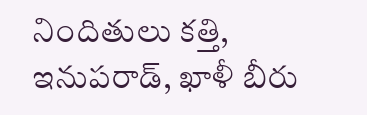నిందితులు కత్తి, ఇనుపరాడ్, ఖాళీ బీరు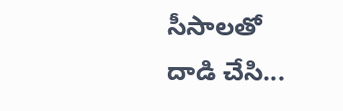సీసాలతో దాడి చేసి...